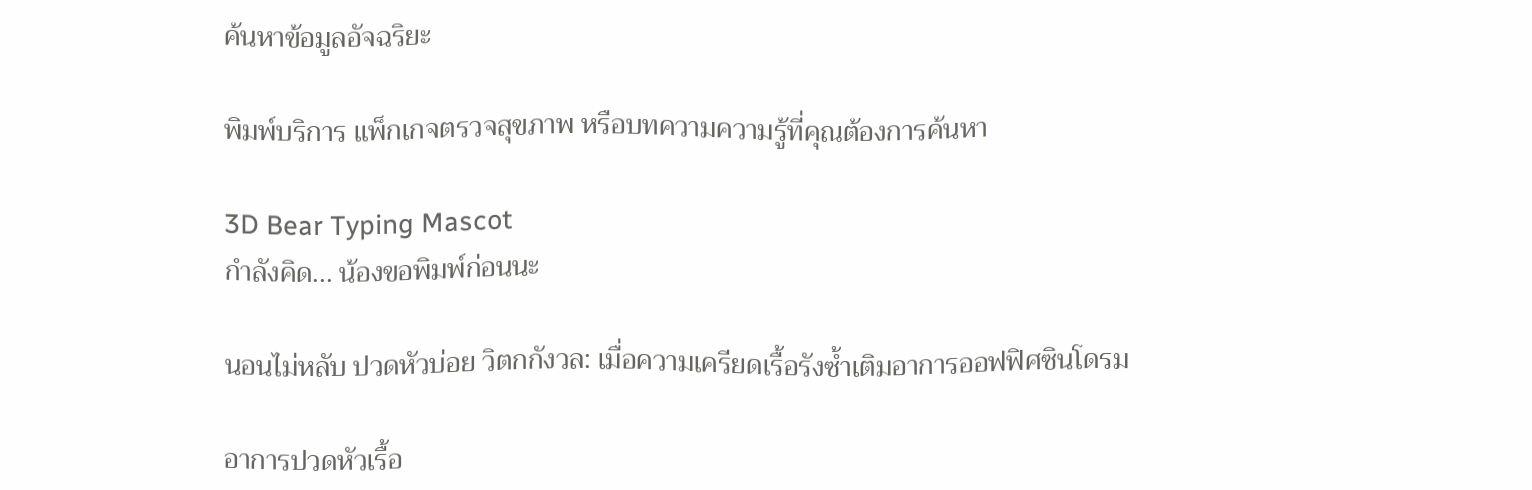ค้นหาข้อมูลอัจฉริยะ

พิมพ์บริการ แพ็กเกจตรวจสุขภาพ หรือบทความความรู้ที่คุณต้องการค้นหา

3D Bear Typing Mascot
กำลังคิด... น้องขอพิมพ์ก่อนนะ

นอนไม่หลับ ปวดหัวบ่อย วิตกกังวล: เมื่อความเครียดเรื้อรังซ้ำเติมอาการออฟฟิศซินโดรม

อาการปวดหัวเรื้อ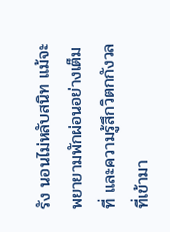รัง นอนไม่หลับสนิท แม้จะพยายามพักผ่อนอย่างเต็มที่ และความรู้สึกวิตกกังวลที่เข้ามา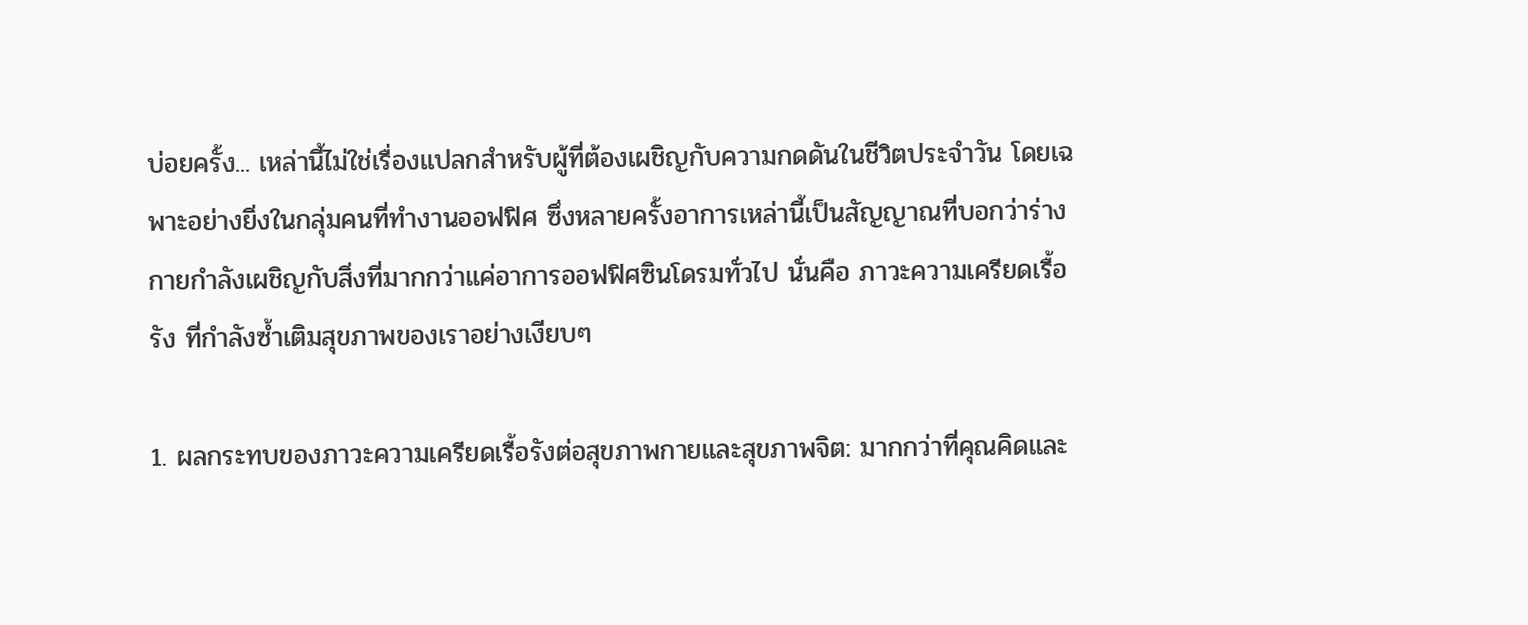บ่อยครั้ง... เหล่านี้ไม่ใช่เรื่องแปลกสำหรับผู้ที่ต้องเผชิญกับความกดดันในชีวิตประจำวัน โดยเฉพาะอย่างยิ่งในกลุ่มคนที่ทำงานออฟฟิศ ซึ่งหลายครั้งอาการเหล่านี้เป็นสัญญาณที่บอกว่าร่างกายกำลังเผชิญกับสิ่งที่มากกว่าแค่อาการออฟฟิศซินโดรมทั่วไป นั่นคือ ภาวะความเครียดเรื้อรัง ที่กำลังซ้ำเติมสุขภาพของเราอย่างเงียบๆ

1. ผลกระทบของภาวะความเครียดเรื้อรังต่อสุขภาพกายและสุขภาพจิต: มากกว่าที่คุณคิดและ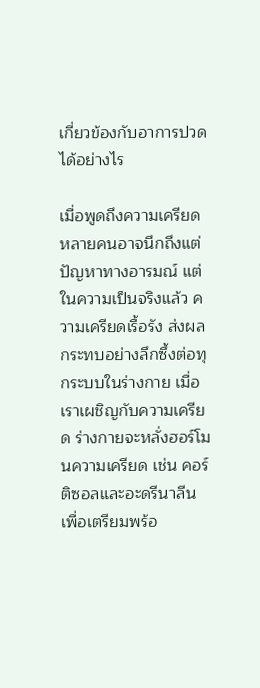เกี่ยวข้องกับอาการปวดได้อย่างไร

เมื่อพูดถึงความเครียด หลายคนอาจนึกถึงแต่ปัญหาทางอารมณ์ แต่ในความเป็นจริงแล้ว ความเครียดเรื้อรัง ส่งผลกระทบอย่างลึกซึ้งต่อทุกระบบในร่างกาย เมื่อเราเผชิญกับความเครียด ร่างกายจะหลั่งฮอร์โมนความเครียด เช่น คอร์ติซอลและอะดรีนาลีน เพื่อเตรียมพร้อ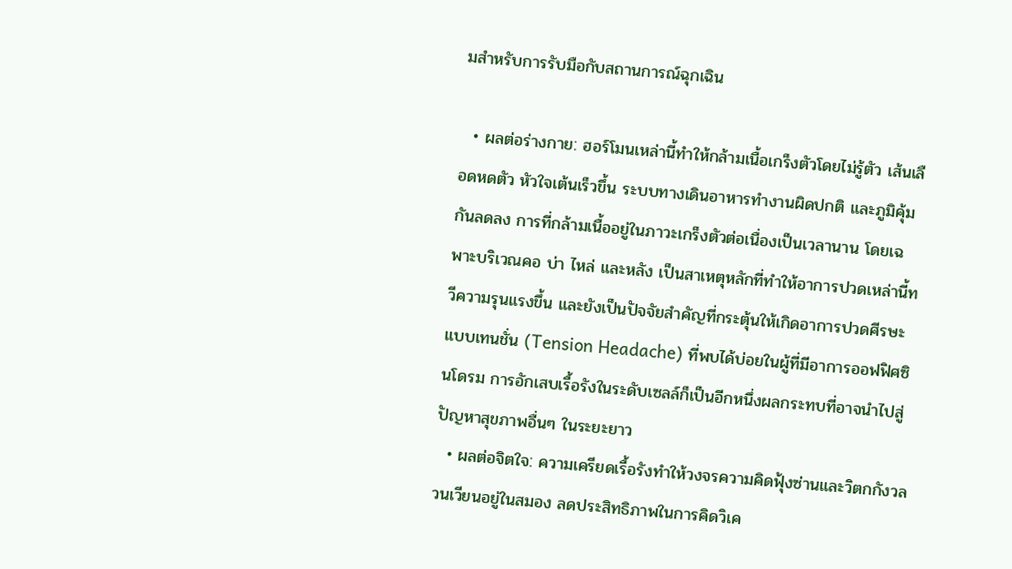มสำหรับการรับมือกับสถานการณ์ฉุกเฉิน

  • ผลต่อร่างกาย: ฮอร์โมนเหล่านี้ทำให้กล้ามเนื้อเกร็งตัวโดยไม่รู้ตัว เส้นเลือดหดตัว หัวใจเต้นเร็วขึ้น ระบบทางเดินอาหารทำงานผิดปกติ และภูมิคุ้มกันลดลง การที่กล้ามเนื้ออยู่ในภาวะเกร็งตัวต่อเนื่องเป็นเวลานาน โดยเฉพาะบริเวณคอ บ่า ไหล่ และหลัง เป็นสาเหตุหลักที่ทำให้อาการปวดเหล่านี้ทวีความรุนแรงขึ้น และยังเป็นปัจจัยสำคัญที่กระตุ้นให้เกิดอาการปวดศีรษะแบบเทนชั่น (Tension Headache) ที่พบได้บ่อยในผู้ที่มีอาการออฟฟิศซินโดรม การอักเสบเรื้อรังในระดับเซลล์ก็เป็นอีกหนึ่งผลกระทบที่อาจนำไปสู่ปัญหาสุขภาพอื่นๆ ในระยะยาว
  • ผลต่อจิตใจ: ความเครียดเรื้อรังทำให้วงจรความคิดฟุ้งซ่านและวิตกกังวลวนเวียนอยู่ในสมอง ลดประสิทธิภาพในการคิดวิเค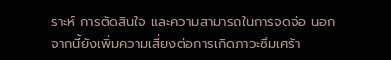ราะห์ การตัดสินใจ และความสามารถในการจดจ่อ นอกจากนี้ยังเพิ่มความเสี่ยงต่อการเกิดภาวะซึมเศร้า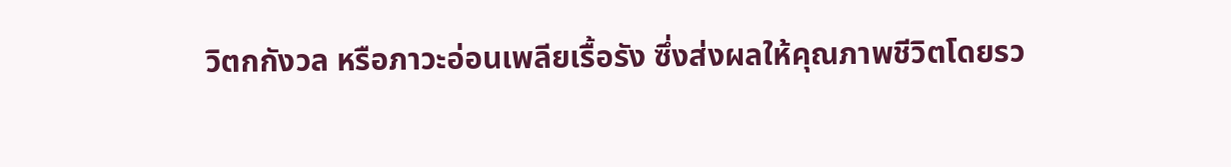วิตกกังวล หรือภาวะอ่อนเพลียเรื้อรัง ซึ่งส่งผลให้คุณภาพชีวิตโดยรว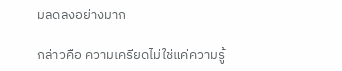มลดลงอย่างมาก

กล่าวคือ ความเครียดไม่ใช่แค่ความรู้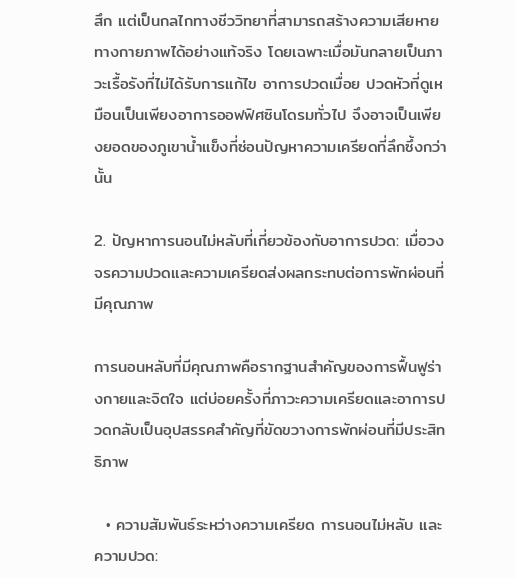สึก แต่เป็นกลไกทางชีววิทยาที่สามารถสร้างความเสียหายทางกายภาพได้อย่างแท้จริง โดยเฉพาะเมื่อมันกลายเป็นภาวะเรื้อรังที่ไม่ได้รับการแก้ไข อาการปวดเมื่อย ปวดหัวที่ดูเหมือนเป็นเพียงอาการออฟฟิศซินโดรมทั่วไป จึงอาจเป็นเพียงยอดของภูเขาน้ำแข็งที่ซ่อนปัญหาความเครียดที่ลึกซึ้งกว่านั้น

2. ปัญหาการนอนไม่หลับที่เกี่ยวข้องกับอาการปวด: เมื่อวงจรความปวดและความเครียดส่งผลกระทบต่อการพักผ่อนที่มีคุณภาพ

การนอนหลับที่มีคุณภาพคือรากฐานสำคัญของการฟื้นฟูร่างกายและจิตใจ แต่บ่อยครั้งที่ภาวะความเครียดและอาการปวดกลับเป็นอุปสรรคสำคัญที่ขัดขวางการพักผ่อนที่มีประสิทธิภาพ

  • ความสัมพันธ์ระหว่างความเครียด การนอนไม่หลับ และความปวด: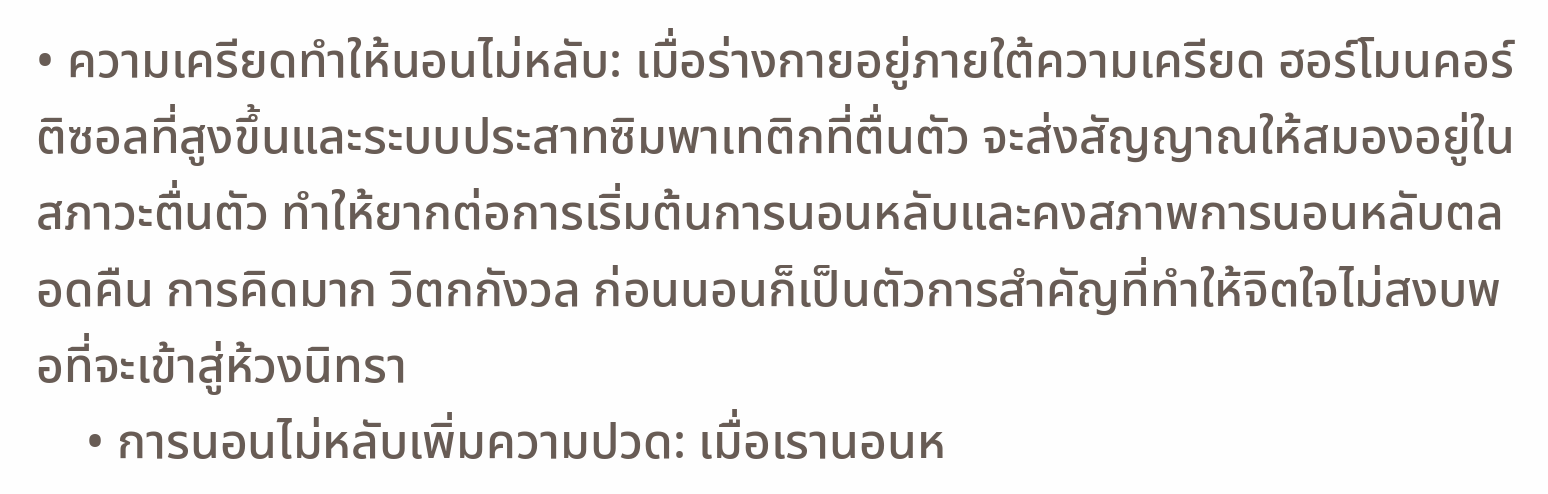• ความเครียดทำให้นอนไม่หลับ: เมื่อร่างกายอยู่ภายใต้ความเครียด ฮอร์โมนคอร์ติซอลที่สูงขึ้นและระบบประสาทซิมพาเทติกที่ตื่นตัว จะส่งสัญญาณให้สมองอยู่ในสภาวะตื่นตัว ทำให้ยากต่อการเริ่มต้นการนอนหลับและคงสภาพการนอนหลับตลอดคืน การคิดมาก วิตกกังวล ก่อนนอนก็เป็นตัวการสำคัญที่ทำให้จิตใจไม่สงบพอที่จะเข้าสู่ห้วงนิทรา
    • การนอนไม่หลับเพิ่มความปวด: เมื่อเรานอนห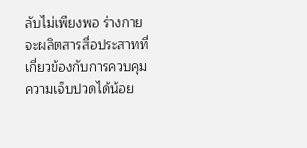ลับไม่เพียงพอ ร่างกายจะผลิตสารสื่อประสาทที่เกี่ยวข้องกับการควบคุมความเจ็บปวดได้น้อย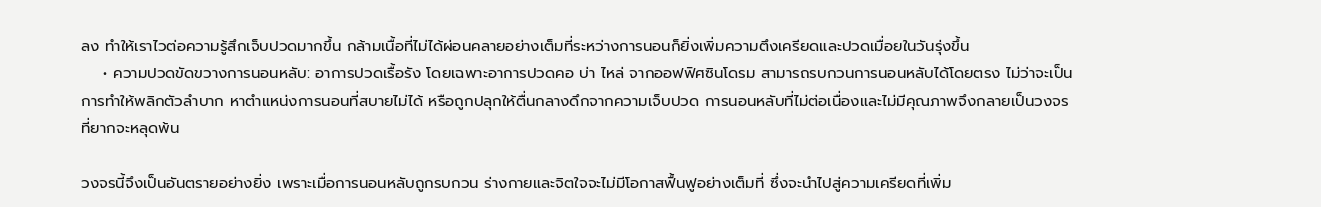ลง ทำให้เราไวต่อความรู้สึกเจ็บปวดมากขึ้น กล้ามเนื้อที่ไม่ได้ผ่อนคลายอย่างเต็มที่ระหว่างการนอนก็ยิ่งเพิ่มความตึงเครียดและปวดเมื่อยในวันรุ่งขึ้น
    • ความปวดขัดขวางการนอนหลับ: อาการปวดเรื้อรัง โดยเฉพาะอาการปวดคอ บ่า ไหล่ จากออฟฟิศซินโดรม สามารถรบกวนการนอนหลับได้โดยตรง ไม่ว่าจะเป็นการทำให้พลิกตัวลำบาก หาตำแหน่งการนอนที่สบายไม่ได้ หรือถูกปลุกให้ตื่นกลางดึกจากความเจ็บปวด การนอนหลับที่ไม่ต่อเนื่องและไม่มีคุณภาพจึงกลายเป็นวงจรที่ยากจะหลุดพ้น

วงจรนี้จึงเป็นอันตรายอย่างยิ่ง เพราะเมื่อการนอนหลับถูกรบกวน ร่างกายและจิตใจจะไม่มีโอกาสฟื้นฟูอย่างเต็มที่ ซึ่งจะนำไปสู่ความเครียดที่เพิ่ม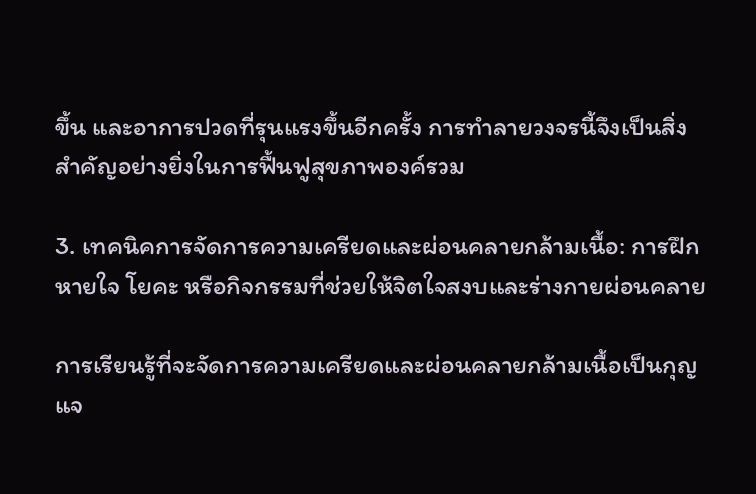ขึ้น และอาการปวดที่รุนแรงขึ้นอีกครั้ง การทำลายวงจรนี้จึงเป็นสิ่งสำคัญอย่างยิ่งในการฟื้นฟูสุขภาพองค์รวม

3. เทคนิคการจัดการความเครียดและผ่อนคลายกล้ามเนื้อ: การฝึกหายใจ โยคะ หรือกิจกรรมที่ช่วยให้จิตใจสงบและร่างกายผ่อนคลาย

การเรียนรู้ที่จะจัดการความเครียดและผ่อนคลายกล้ามเนื้อเป็นกุญแจ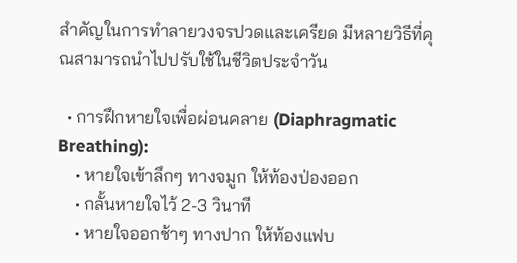สำคัญในการทำลายวงจรปวดและเครียด มีหลายวิธีที่คุณสามารถนำไปปรับใช้ในชีวิตประจำวัน

  • การฝึกหายใจเพื่อผ่อนคลาย (Diaphragmatic Breathing):
    • หายใจเข้าลึกๆ ทางจมูก ให้ท้องป่องออก
    • กลั้นหายใจไว้ 2-3 วินาที
    • หายใจออกช้าๆ ทางปาก ให้ท้องแฟบ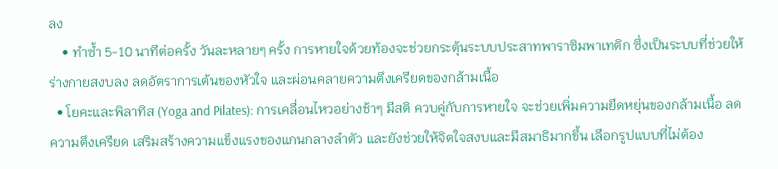ลง
    • ทำซ้ำ 5-10 นาทีต่อครั้ง วันละหลายๆ ครั้ง การหายใจด้วยท้องจะช่วยกระตุ้นระบบประสาทพาราซิมพาเทติก ซึ่งเป็นระบบที่ช่วยให้ร่างกายสงบลง ลดอัตราการเต้นของหัวใจ และผ่อนคลายความตึงเครียดของกล้ามเนื้อ
  • โยคะและพิลาทิส (Yoga and Pilates): การเคลื่อนไหวอย่างช้าๆ มีสติ ควบคู่กับการหายใจ จะช่วยเพิ่มความยืดหยุ่นของกล้ามเนื้อ ลดความตึงเครียด เสริมสร้างความแข็งแรงของแกนกลางลำตัว และยังช่วยให้จิตใจสงบและมีสมาธิมากขึ้น เลือกรูปแบบที่ไม่ต้อง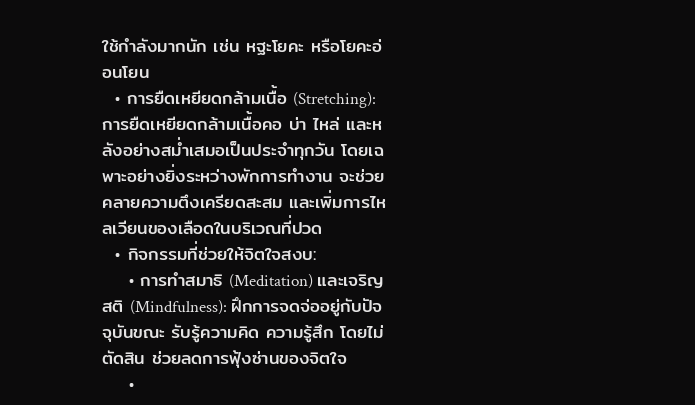ใช้กำลังมากนัก เช่น หฐะโยคะ หรือโยคะอ่อนโยน
  • การยืดเหยียดกล้ามเนื้อ (Stretching): การยืดเหยียดกล้ามเนื้อคอ บ่า ไหล่ และหลังอย่างสม่ำเสมอเป็นประจำทุกวัน โดยเฉพาะอย่างยิ่งระหว่างพักการทำงาน จะช่วยคลายความตึงเครียดสะสม และเพิ่มการไหลเวียนของเลือดในบริเวณที่ปวด
  • กิจกรรมที่ช่วยให้จิตใจสงบ:
    • การทำสมาธิ (Meditation) และเจริญสติ (Mindfulness): ฝึกการจดจ่ออยู่กับปัจจุบันขณะ รับรู้ความคิด ความรู้สึก โดยไม่ตัดสิน ช่วยลดการฟุ้งซ่านของจิตใจ
    •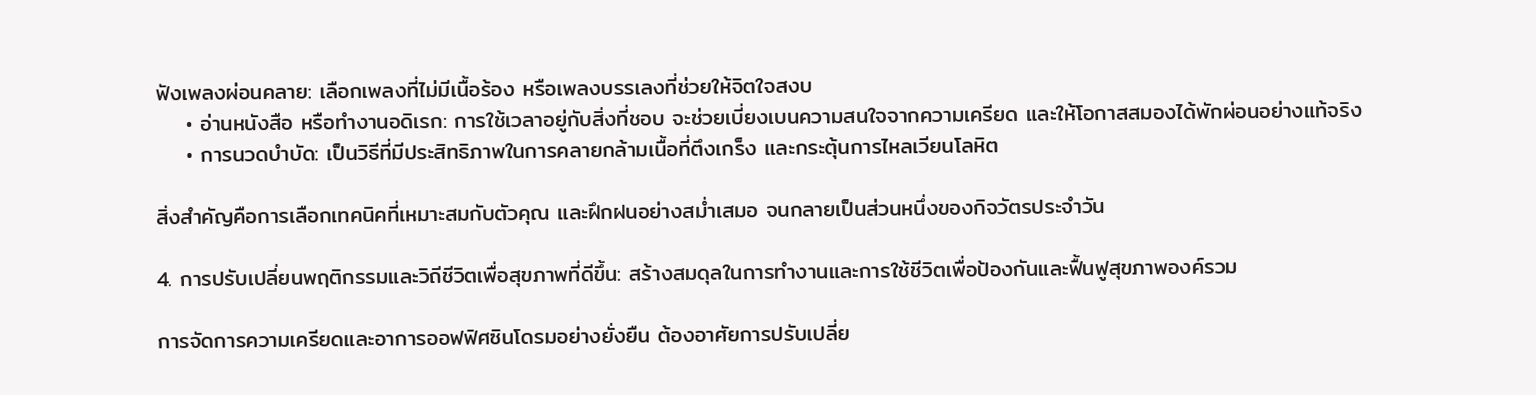ฟังเพลงผ่อนคลาย: เลือกเพลงที่ไม่มีเนื้อร้อง หรือเพลงบรรเลงที่ช่วยให้จิตใจสงบ
    • อ่านหนังสือ หรือทำงานอดิเรก: การใช้เวลาอยู่กับสิ่งที่ชอบ จะช่วยเบี่ยงเบนความสนใจจากความเครียด และให้โอกาสสมองได้พักผ่อนอย่างแท้จริง
    • การนวดบำบัด: เป็นวิธีที่มีประสิทธิภาพในการคลายกล้ามเนื้อที่ตึงเกร็ง และกระตุ้นการไหลเวียนโลหิต

สิ่งสำคัญคือการเลือกเทคนิคที่เหมาะสมกับตัวคุณ และฝึกฝนอย่างสม่ำเสมอ จนกลายเป็นส่วนหนึ่งของกิจวัตรประจำวัน

4. การปรับเปลี่ยนพฤติกรรมและวิถีชีวิตเพื่อสุขภาพที่ดีขึ้น: สร้างสมดุลในการทำงานและการใช้ชีวิตเพื่อป้องกันและฟื้นฟูสุขภาพองค์รวม

การจัดการความเครียดและอาการออฟฟิศซินโดรมอย่างยั่งยืน ต้องอาศัยการปรับเปลี่ย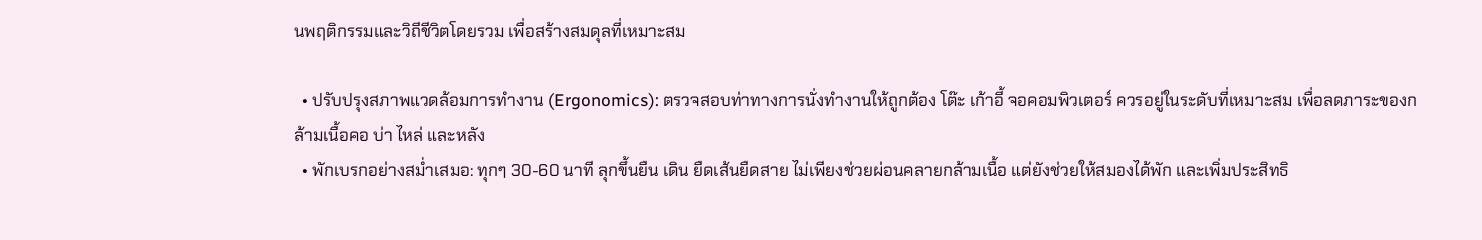นพฤติกรรมและวิถีชีวิตโดยรวม เพื่อสร้างสมดุลที่เหมาะสม

  • ปรับปรุงสภาพแวดล้อมการทำงาน (Ergonomics): ตรวจสอบท่าทางการนั่งทำงานให้ถูกต้อง โต๊ะ เก้าอี้ จอคอมพิวเตอร์ ควรอยู่ในระดับที่เหมาะสม เพื่อลดภาระของกล้ามเนื้อคอ บ่า ไหล่ และหลัง
  • พักเบรกอย่างสม่ำเสมอ: ทุกๆ 30-60 นาที ลุกขึ้นยืน เดิน ยืดเส้นยืดสาย ไม่เพียงช่วยผ่อนคลายกล้ามเนื้อ แต่ยังช่วยให้สมองได้พัก และเพิ่มประสิทธิ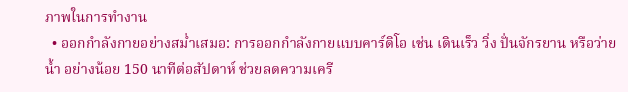ภาพในการทำงาน
  • ออกกำลังกายอย่างสม่ำเสมอ: การออกกำลังกายแบบคาร์ดิโอ เช่น เดินเร็ว วิ่ง ปั่นจักรยาน หรือว่ายน้ำ อย่างน้อย 150 นาทีต่อสัปดาห์ ช่วยลดความเครี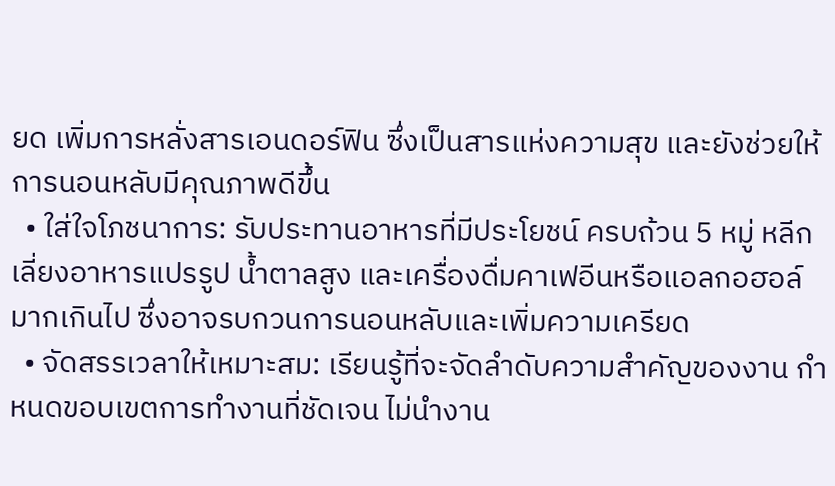ยด เพิ่มการหลั่งสารเอนดอร์ฟิน ซึ่งเป็นสารแห่งความสุข และยังช่วยให้การนอนหลับมีคุณภาพดีขึ้น
  • ใส่ใจโภชนาการ: รับประทานอาหารที่มีประโยชน์ ครบถ้วน 5 หมู่ หลีกเลี่ยงอาหารแปรรูป น้ำตาลสูง และเครื่องดื่มคาเฟอีนหรือแอลกอฮอล์มากเกินไป ซึ่งอาจรบกวนการนอนหลับและเพิ่มความเครียด
  • จัดสรรเวลาให้เหมาะสม: เรียนรู้ที่จะจัดลำดับความสำคัญของงาน กำหนดขอบเขตการทำงานที่ชัดเจน ไม่นำงาน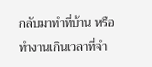กลับมาทำที่บ้าน หรือทำงานเกินเวลาที่จำ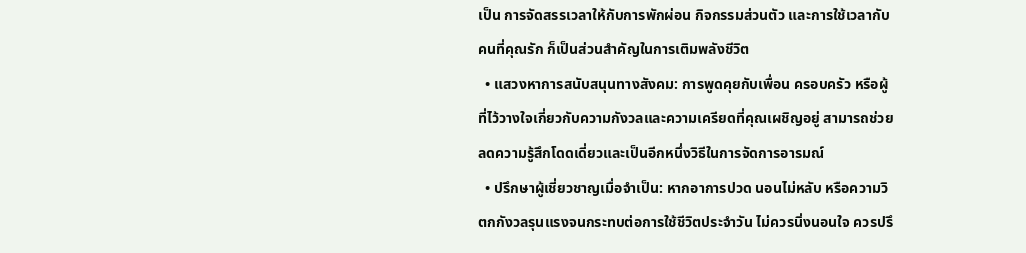เป็น การจัดสรรเวลาให้กับการพักผ่อน กิจกรรมส่วนตัว และการใช้เวลากับคนที่คุณรัก ก็เป็นส่วนสำคัญในการเติมพลังชีวิต
  • แสวงหาการสนับสนุนทางสังคม: การพูดคุยกับเพื่อน ครอบครัว หรือผู้ที่ไว้วางใจเกี่ยวกับความกังวลและความเครียดที่คุณเผชิญอยู่ สามารถช่วยลดความรู้สึกโดดเดี่ยวและเป็นอีกหนึ่งวิธีในการจัดการอารมณ์
  • ปรึกษาผู้เชี่ยวชาญเมื่อจำเป็น: หากอาการปวด นอนไม่หลับ หรือความวิตกกังวลรุนแรงจนกระทบต่อการใช้ชีวิตประจำวัน ไม่ควรนิ่งนอนใจ ควรปรึ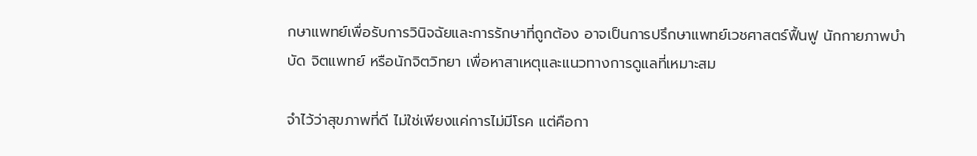กษาแพทย์เพื่อรับการวินิจฉัยและการรักษาที่ถูกต้อง อาจเป็นการปรึกษาแพทย์เวชศาสตร์ฟื้นฟู นักกายภาพบำบัด จิตแพทย์ หรือนักจิตวิทยา เพื่อหาสาเหตุและแนวทางการดูแลที่เหมาะสม

จำไว้ว่าสุขภาพที่ดี ไม่ใช่เพียงแค่การไม่มีโรค แต่คือกา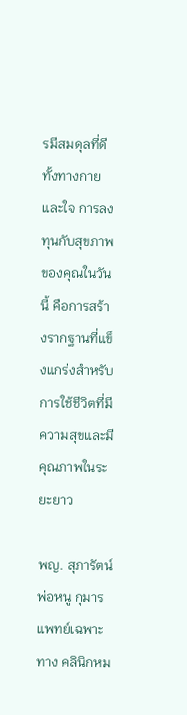รมีสมดุลที่ดีทั้งทางกายและใจ การลงทุนกับสุขภาพของคุณในวันนี้ คือการสร้างรากฐานที่แข็งแกร่งสำหรับการใช้ชีวิตที่มีความสุขและมีคุณภาพในระยะยาว

พญ. สุภารัตน์ พ่อหนู กุมารแพทย์เฉพาะทาง คลินิกหม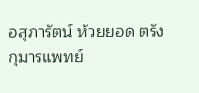อสุภารัตน์ ห้วยยอด ตรัง
กุมารแพทย์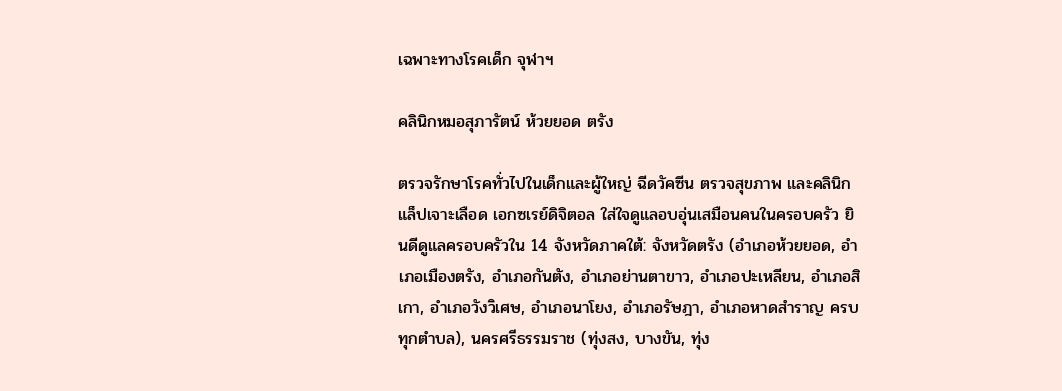เฉพาะทางโรคเด็ก จุฬาฯ

คลินิกหมอสุภารัตน์ ห้วยยอด ตรัง

ตรวจรักษาโรคทั่วไปในเด็กและผู้ใหญ่ ฉีดวัคซีน ตรวจสุขภาพ และคลินิกแล็ปเจาะเลือด เอกซเรย์ดิจิตอล ใส่ใจดูแลอบอุ่นเสมือนคนในครอบครัว ยินดีดูแลครอบครัวใน 14 จังหวัดภาคใต้: จังหวัดตรัง (อำเภอห้วยยอด, อำเภอเมืองตรัง, อำเภอกันตัง, อำเภอย่านตาขาว, อำเภอปะเหลียน, อำเภอสิเกา, อำเภอวังวิเศษ, อำเภอนาโยง, อำเภอรัษฎา, อำเภอหาดสำราญ ครบทุกตำบล), นครศรีธรรมราช (ทุ่งสง, บางขัน, ทุ่ง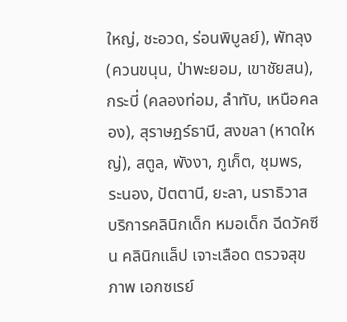ใหญ่, ชะอวด, ร่อนพิบูลย์), พัทลุง (ควนขนุน, ป่าพะยอม, เขาชัยสน), กระบี่ (คลองท่อม, ลำทับ, เหนือคลอง), สุราษฎร์ธานี, สงขลา (หาดใหญ่), สตูล, พังงา, ภูเก็ต, ชุมพร, ระนอง, ปัตตานี, ยะลา, นราธิวาส บริการคลินิกเด็ก หมอเด็ก ฉีดวัคซีน คลินิกแล็ป เจาะเลือด ตรวจสุขภาพ เอกซเรย์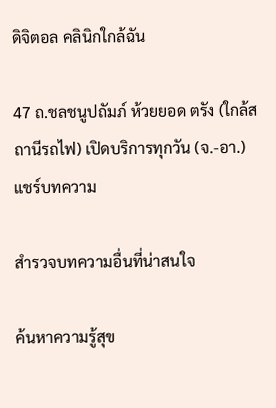ดิจิตอล คลินิกใกล้ฉัน

47 ถ.ชลชนูปถัมภ์ ห้วยยอด ตรัง (ใกล้สถานีรถไฟ) เปิดบริการทุกวัน (จ.-อา.)
แชร์บทความ

สำรวจบทความอื่นที่น่าสนใจ

ค้นหาความรู้สุข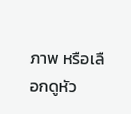ภาพ หรือเลือกดูหัว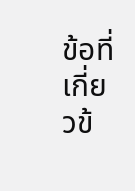ข้อที่เกี่ยวข้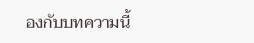องกับบทความนี้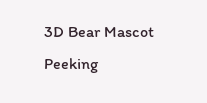3D Bear Mascot Peeking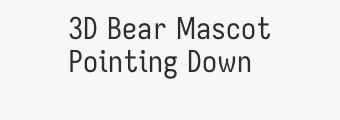3D Bear Mascot Pointing Down